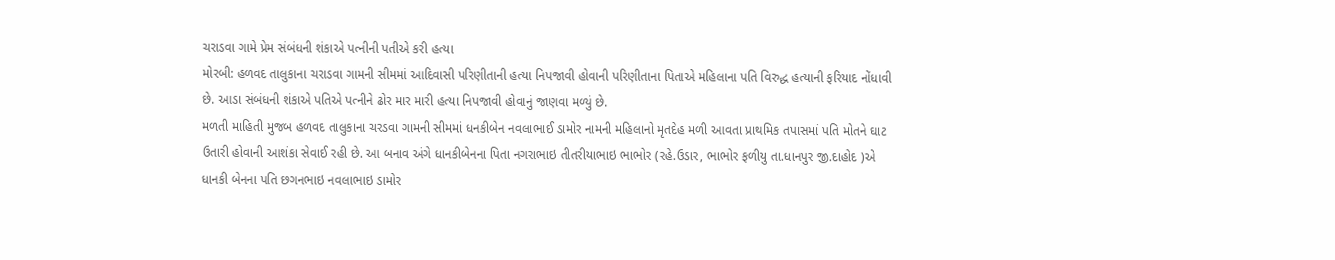ચરાડવા ગામે પ્રેમ સંબંધની શંકાએ પત્નીની પતીએ કરી હત્યા
મોરબી: હળવદ તાલુકાના ચરાડવા ગામની સીમમાં આદિવાસી પરિણીતાની હત્યા નિપજાવી હોવાની પરિણીતાના પિતાએ મહિલાના પતિ વિરુદ્ધ હત્યાની ફરિયાદ નોંધાવી છે. આડા સંબંધની શંકાએ પતિએ પત્નીને ઢોર માર મારી હત્યા નિપજાવી હોવાનું જાણવા મળ્યું છે.
મળતી માહિતી મુજબ હળવદ તાલુકાના ચરડવા ગામની સીમમાં ધનકીબેન નવલાભાઈ ડામોર નામની મહિલાનો મૃતદેહ મળી આવતા પ્રાથમિક તપાસમાં પતિ મોતને ઘાટ ઉતારી હોવાની આશંકા સેવાઈ રહી છે. આ બનાવ અંગે ધાનકીબેનના પિતા નગરાભાઇ તીતરીયાભાઇ ભાભોર (રહે.ઉડાર, ભાભોર ફળીયુ તા.ધાનપુર જી.દાહોદ )એ ધાનકી બેનના પતિ છગનભાઇ નવલાભાઇ ડામોર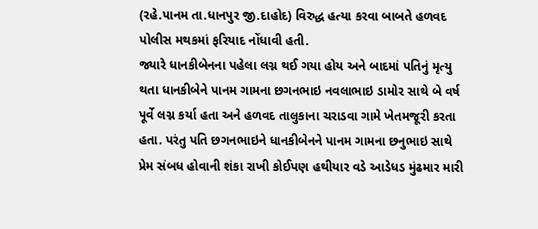(રહે.પાનમ તા.ધાનપુર જી.દાહોદ) વિરુદ્ધ હત્યા કરવા બાબતે હળવદ પોલીસ મથકમાં ફરિયાદ નોંધાવી હતી.
જ્યારે ધાનકીબેનના પહેલા લગ્ન થઈ ગયા હોય અને બાદમાં પતિનું મૃત્યુ થતા ધાનકીબેને પાનમ ગામના છગનભાઇ નવલાભાઇ ડામોર સાથે બે વર્ષ પૂર્વે લગ્ન કર્યા હતા અને હળવદ તાલુકાના ચરાડવા ગામે ખેતમજૂરી કરતા હતા. પરંતુ પતિ છગનભાઇને ધાનકીબેનને પાનમ ગામના છનુભાઇ સાથે પ્રેમ સંબધ હોવાની શંકા રાખી કોઈપણ હથીયાર વડે આડેધડ મુંઢમાર મારી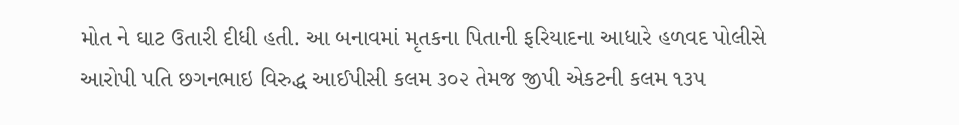મોત ને ઘાટ ઉતારી દીધી હતી. આ બનાવમાં મૃતકના પિતાની ફરિયાદના આધારે હળવદ પોલીસે આરોપી પતિ છગનભાઇ વિરુદ્ધ આઈપીસી કલમ ૩૦૨ તેમજ જીપી એકટની કલમ ૧૩૫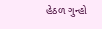હેઠળ ગુન્હો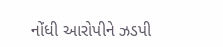નોંધી આરોપીને ઝડપી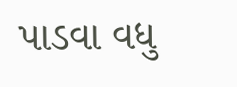પાડવા વધુ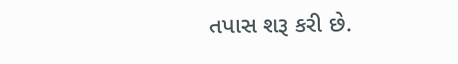તપાસ શરૂ કરી છે.